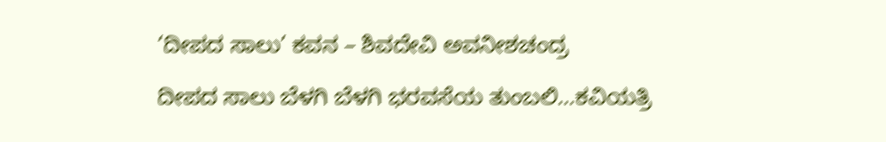‘ದೀಪದ ಸಾಲು’ ಕವನ – ಶಿವದೇವಿ ಅವನೀಶಚಂದ್ರ

ದೀಪದ ಸಾಲು ಬೆಳಗಿ ಬೆಳಗಿ ಭರವಸೆಯ ತುಂಬಲಿ…ಕವಿಯತ್ರಿ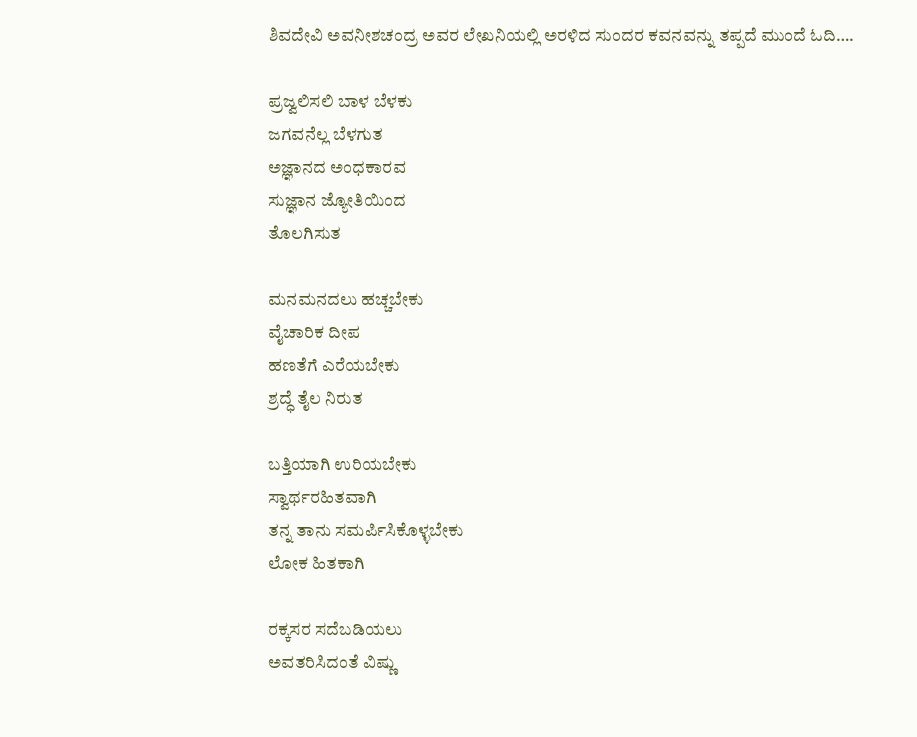ಶಿವದೇವಿ ಅವನೀಶಚಂದ್ರ ಅವರ ಲೇಖನಿಯಲ್ಲಿ ಅರಳಿದ ಸುಂದರ ಕವನವನ್ನು ತಪ್ಪದೆ ಮುಂದೆ ಓದಿ….

ಪ್ರಜ್ವಲಿಸಲಿ ಬಾಳ ಬೆಳಕು
ಜಗವನೆಲ್ಲ ಬೆಳಗುತ
ಅಜ್ಞಾನದ ಅಂಧಕಾರವ
ಸುಜ್ಞಾನ ಜ್ಯೋತಿಯಿಂದ
ತೊಲಗಿಸುತ

ಮನಮನದಲು ಹಚ್ಚಬೇಕು
ವೈಚಾರಿಕ ದೀಪ
ಹಣತೆಗೆ ಎರೆಯಬೇಕು
ಶ್ರದ್ಧೆ ತೈಲ ನಿರುತ

ಬತ್ತಿಯಾಗಿ ಉರಿಯಬೇಕು
ಸ್ವಾರ್ಥರಹಿತವಾಗಿ
ತನ್ನ ತಾನು ಸಮರ್ಪಿಸಿಕೊಳ್ಳಬೇಕು
ಲೋಕ ಹಿತಕಾಗಿ

ರಕ್ಕಸರ ಸದೆಬಡಿಯಲು
ಅವತರಿಸಿದಂತೆ ವಿಷ್ಣು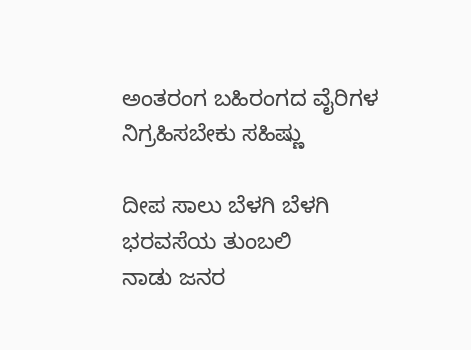ಅಂತರಂಗ ಬಹಿರಂಗದ ವೈರಿಗಳ
ನಿಗ್ರಹಿಸಬೇಕು ಸಹಿಷ್ಣು

ದೀಪ ಸಾಲು ಬೆಳಗಿ ಬೆಳಗಿ
ಭರವಸೆಯ ತುಂಬಲಿ
ನಾಡು ಜನರ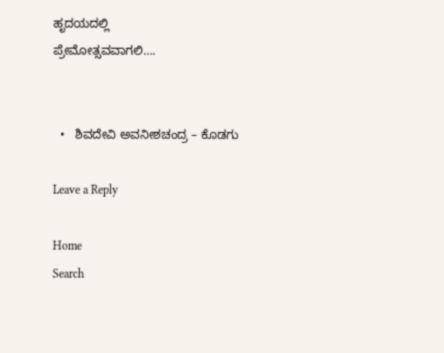ಹೃದಯದಲ್ಲಿ
ಪ್ರೇಮೋತ್ಸವವಾಗಲಿ….


  •   ಶಿವದೇವಿ ಅವನೀಶಚಂದ್ರ – ಕೊಡಗು

Leave a Reply

Home
Search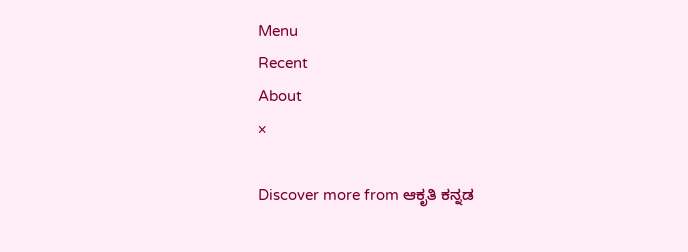Menu
Recent
About
×

Discover more from ಆಕೃತಿ ಕನ್ನಡ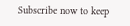Subscribe now to keep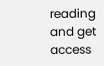reading and get access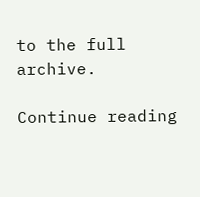to the full archive.

Continue reading